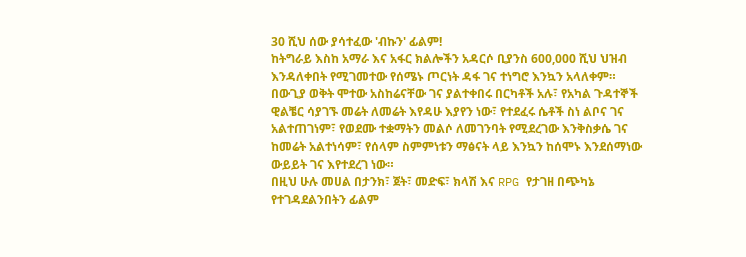30 ሺህ ሰው ያሳተፈው 'ብኩን' ፊልም!
ከትግራይ እስከ አማራ እና አፋር ክልሎችን አዳርሶ ቢያንስ 600,000 ሺህ ህዝብ እንዳለቀበት የሚገመተው የሰሜኑ ጦርነት ዳፋ ገና ተነግሮ እንኳን አላለቀም።
በውጊያ ወቅት ሞተው አስከሬናቸው ገና ያልተቀበሩ በርካቶች አሉ፣ የአካል ጉዳተኞች ዊልቼር ሳያገኙ መሬት ለመሬት እየዳሁ እያየን ነው፣ የተደፈሩ ሴቶች ስነ ልቦና ገና አልተጠገነም፣ የወደሙ ተቋማትን መልሶ ለመገንባት የሚደረገው እንቅስቃሴ ገና ከመሬት አልተነሳም፣ የሰላም ስምምነቱን ማፅናት ላይ እንኳን ከሰሞኑ እንደሰማነው ውይይት ገና እየተደረገ ነው።
በዚህ ሁሉ መሀል በታንክ፣ ጀት፣ መድፍ፣ ክላሽ እና RPG የታገዘ በጭካኔ የተገዳደልንበትን ፊልም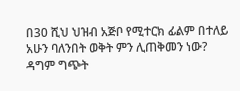በ30 ሺህ ህዝብ አጅቦ የሚተርክ ፊልም በተለይ አሁን ባለንበት ወቅት ምን ሊጠቅመን ነው?
ዳግም ግጭት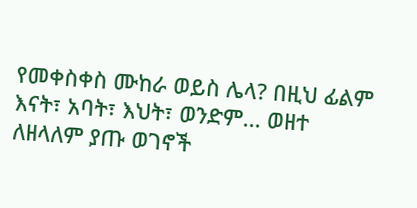የመቀስቀስ ሙከራ ወይስ ሌላ? በዚህ ፊልም እናት፣ አባት፣ እህት፣ ወንድም... ወዘተ ለዘላለም ያጡ ወገኖች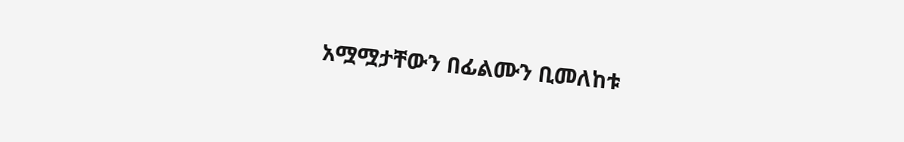አሟሟታቸውን በፊልሙን ቢመለከቱ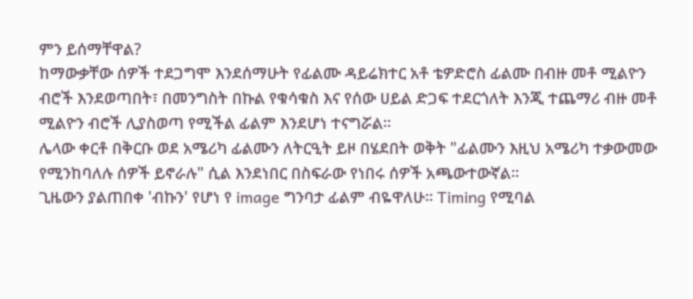ምን ይሰማቸዋል?
ከማውቃቸው ሰዎች ተደጋግሞ እንደሰማሁት የፊልሙ ዳይሬክተር አቶ ቴዎድሮስ ፊልሙ በብዙ መቶ ሚልዮን ብሮች እንደወጣበት፣ በመንግስት በኩል የቁሳቁስ እና የሰው ሀይል ድጋፍ ተደርጎለት እንጂ ተጨማሪ ብዙ መቶ ሚልዮን ብሮች ሊያስወጣ የሚችል ፊልም እንደሆነ ተናግሯል።
ሌላው ቀርቶ በቅርቡ ወደ አሜሪካ ፊልሙን ለትርዒት ይዞ በሄደበት ወቅት "ፊልሙን እዚህ አሜሪካ ተቃውመው የሚንከባለሉ ሰዎች ይኖራሉ" ሲል እንደነበር በስፍራው የነበሩ ሰዎች አጫውተውኛል።
ጊዜውን ያልጠበቀ 'ብኩን' የሆነ የ image ግንባታ ፊልም ብዬዋለሁ። Timing የሚባል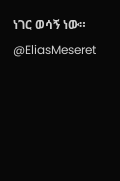ነገር ወሳኝ ነው።
@EliasMeseret